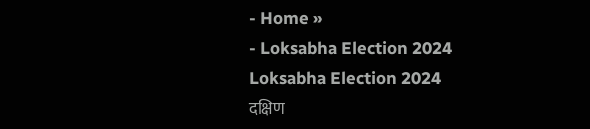- Home »
- Loksabha Election 2024
Loksabha Election 2024
दक्षिण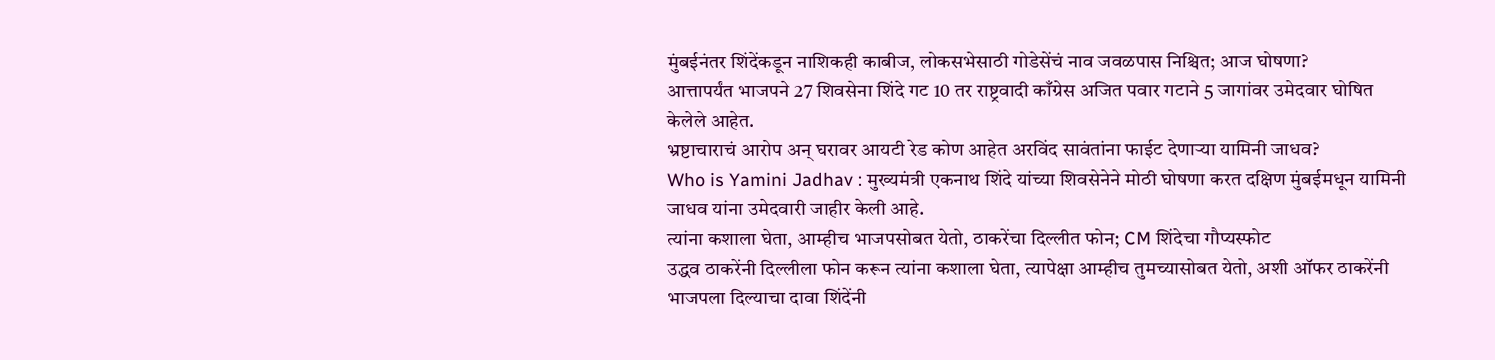मुंबईनंतर शिंदेंकडून नाशिकही काबीज, लोकसभेसाठी गोडेसेंचं नाव जवळपास निश्चित; आज घोषणा?
आत्तापर्यंत भाजपने 27 शिवसेना शिंदे गट 10 तर राष्ट्रवादी काँग्रेस अजित पवार गटाने 5 जागांवर उमेदवार घोषित केलेले आहेत.
भ्रष्टाचाराचं आरोप अन् घरावर आयटी रेड कोण आहेत अरविंद सावंतांना फाईट देणाऱ्या यामिनी जाधव?
Who is Yamini Jadhav : मुख्यमंत्री एकनाथ शिंदे यांच्या शिवसेनेने मोठी घोषणा करत दक्षिण मुंबईमधून यामिनी जाधव यांना उमेदवारी जाहीर केली आहे.
त्यांना कशाला घेता, आम्हीच भाजपसोबत येतो, ठाकरेंचा दिल्लीत फोन; CM शिंदेचा गौप्यस्फोट
उद्धव ठाकरेंनी दिल्लीला फोन करून त्यांना कशाला घेता, त्यापेक्षा आम्हीच तुमच्यासोबत येतो, अशी ऑफर ठाकरेंनी भाजपला दिल्याचा दावा शिंदेंनी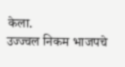केला.
उज्ज्वल निकम भाजपचे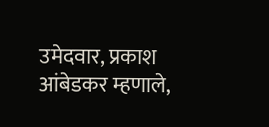उमेदवार, प्रकाश आंबेडकर म्हणाले,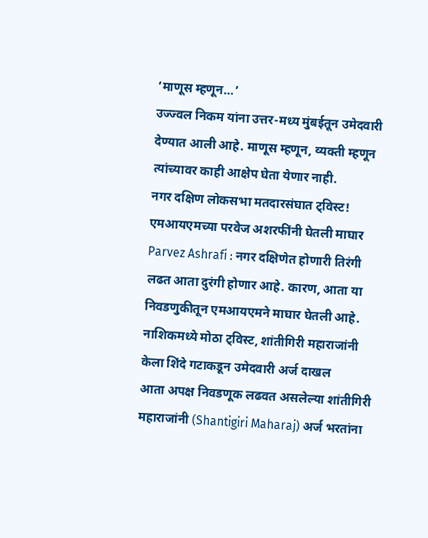‘माणूस म्हणून…’
उज्ज्वल निकम यांना उत्तर-मध्य मुंबईतून उमेदवारी देण्यात आली आहे. माणूस म्हणून, व्यक्ती म्हणून त्यांच्यावर काही आक्षेप घेता येणार नाही.
नगर दक्षिण लोकसभा मतदारसंघात ट्विस्ट! एमआयएमच्या परवेज अशरफींनी घेतली माघार
Parvez Ashrafi : नगर दक्षिणेत होणारी तिरंगी लढत आता दुरंगी होणार आहे. कारण, आता या निवडणुकीतून एमआयएमने माघार घेतली आहे.
नाशिकमध्ये मोठा ट्विस्ट, शांतीगिरी महाराजांनी केला शिंदे गटाकडून उमेदवारी अर्ज दाखल
आता अपक्ष निवडणूक लढवत असलेल्या शांतीगिरी महाराजांनी (Shantigiri Maharaj) अर्ज भरतांना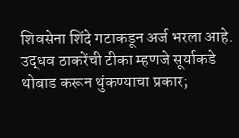शिवसेना शिंदे गटाकडून अर्ज भरला आहे.
उद्धव ठाकरेंची टीका म्हणजे सूर्याकडे थोबाड करून थुंकण्याचा प्रकार;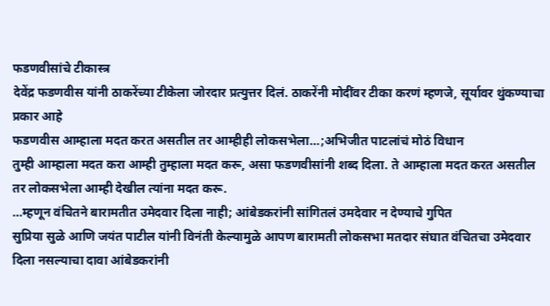फडणवीसांचे टीकास्त्र
देवेंद्र फडणवीस यांनी ठाकरेंच्या टीकेला जोरदार प्रत्युत्तर दिलं. ठाकरेंनी मोदींवर टीका करणं म्हणजे, सूर्यावर थुंकण्याचा प्रकार आहे
फडणवीस आम्हाला मदत करत असतील तर आम्हीही लोकसभेला…;अभिजीत पाटलांचं मोठं विधान
तुम्ही आम्हाला मदत करा आम्ही तुम्हाला मदत करू, असा फडणवीसांनी शब्द दिला. ते आम्हाला मदत करत असतील तर लोकसभेला आम्ही देखील त्यांना मदत करू.
…म्हणून वंचितने बारामतीत उमेदवार दिला नाही; आंबेडकरांनी सांगितलं उमदेवार न देण्याचे गुपित
सुप्रिया सुळे आणि जयंत पाटील यांनी विनंती केल्यामुळे आपण बारामती लोकसभा मतदार संघात वंचितचा उमेदवार दिला नसल्याचा दावा आंबेडकरांनी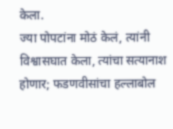केला.
ज्या पोपटांना मोठं केलं, त्यांनी विश्वासघात केला, त्यांचा सत्यानाश होणार; फडणवीसांचा हल्लाबोल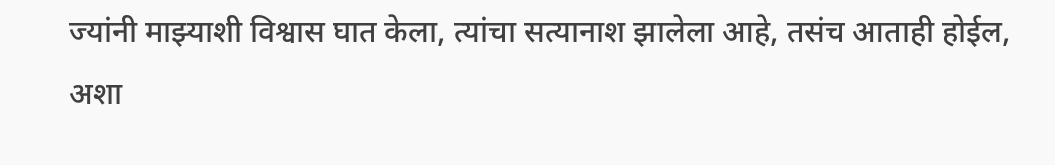ज्यांनी माझ्याशी विश्वास घात केला, त्यांचा सत्यानाश झालेला आहे, तसंच आताही होईल, अशा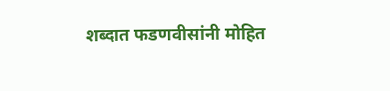शब्दात फडणवीसांनी मोहित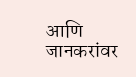आणि जानकरांवर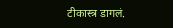टीकास्त्र डागलं.